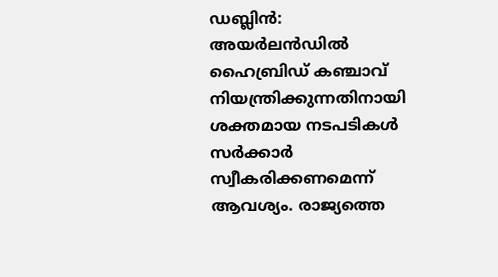ഡബ്ലിൻ: അയർലൻഡിൽ ഹൈബ്രിഡ് കഞ്ചാവ് നിയന്ത്രിക്കുന്നതിനായി ശക്തമായ നടപടികൾ സർക്കാർ സ്വീകരിക്കണമെന്ന് ആവശ്യം. രാജ്യത്തെ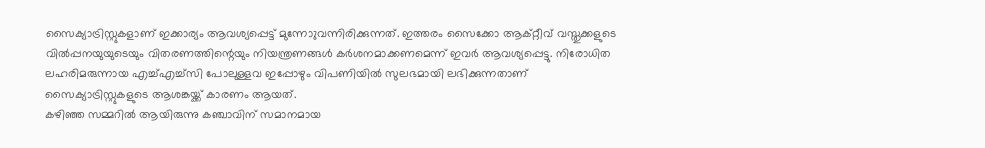സൈക്യാട്രിസ്റ്റുകളാണ് ഇക്കാര്യം ആവശ്യപ്പെട്ട് മുന്നോുവന്നിരിക്കുന്നത്. ഇത്തരം സൈക്കോ ആക്റ്റീവ് വസ്തുക്കളുടെ വിൽപ്പനയുയുടെയും വിതരണത്തിന്റെയും നിയന്ത്രണങ്ങൾ കർശനമാക്കണമെന്ന് ഇവർ ആവശ്യപ്പെട്ടു. നിരോധിത ലഹരിമരുന്നായ എച്ച്എച്ച്സി പോലുള്ളവ ഇപ്പോഴും വിപണിയിൽ സുലഭമായി ലഭിക്കുന്നതാണ് സൈക്യാട്രിസ്റ്റുകളുടെ ആശങ്കയ്ക്ക് കാരണം ആയത്.
കഴിഞ്ഞ സമ്മറിൽ ആയിരുന്നു കഞ്ചാവിന് സമാനമായ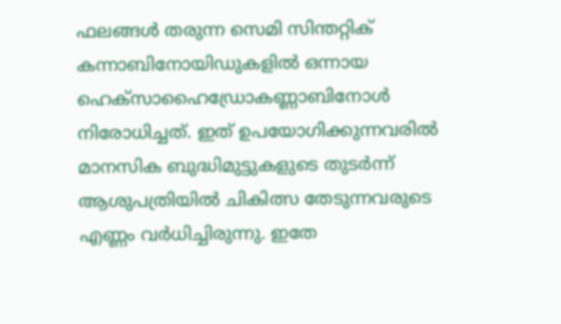ഫലങ്ങൾ തരുന്ന സെമി സിന്തറ്റിക് കന്നാബിനോയിഡുകളിൽ ഒന്നായ ഹെക്സാഹൈഡ്രോകണ്ണാബിനോൾ നിരോധിച്ചത്. ഇത് ഉപയോഗിക്കുന്നവരിൽ മാനസിക ബുദ്ധിമുട്ടുകളുടെ തുടർന്ന് ആശുപത്രിയിൽ ചികിത്സ തേടുന്നവരുടെ എണ്ണം വർധിച്ചിരുന്നു. ഇതേ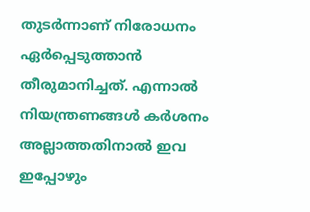തുടർന്നാണ് നിരോധനം ഏർപ്പെടുത്താൻ തീരുമാനിച്ചത്. എന്നാൽ നിയന്ത്രണങ്ങൾ കർശനം അല്ലാത്തതിനാൽ ഇവ ഇപ്പോഴും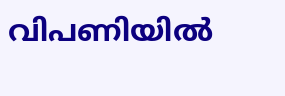വിപണിയിൽ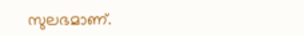സുലഭമാണ്.